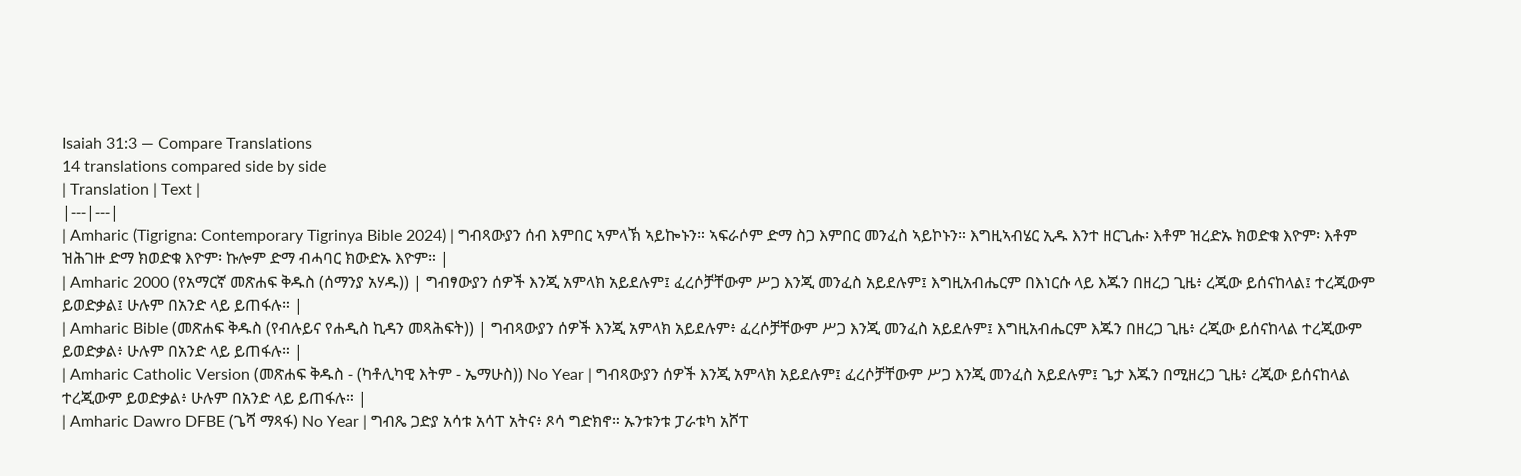Isaiah 31:3 — Compare Translations
14 translations compared side by side
| Translation | Text |
|---|---|
| Amharic (Tigrigna: Contemporary Tigrinya Bible 2024) | ግብጻውያን ሰብ እምበር ኣምላኽ ኣይኰኑን። ኣፍራሶም ድማ ስጋ እምበር መንፈስ ኣይኮኑን። እግዚኣብሄር ኢዱ እንተ ዘርጊሑ፡ እቶም ዝረድኡ ክወድቁ እዮም፡ እቶም ዝሕገዙ ድማ ክወድቁ እዮም፡ ኩሎም ድማ ብሓባር ክውድኡ እዮም። |
| Amharic 2000 (የአማርኛ መጽሐፍ ቅዱስ (ሰማንያ አሃዱ)) | ግብፃውያን ሰዎች እንጂ አምላክ አይደሉም፤ ፈረሶቻቸውም ሥጋ እንጂ መንፈስ አይደሉም፤ እግዚአብሔርም በእነርሱ ላይ እጁን በዘረጋ ጊዜ፥ ረጂው ይሰናከላል፤ ተረጂውም ይወድቃል፤ ሁሉም በአንድ ላይ ይጠፋሉ። |
| Amharic Bible (መጽሐፍ ቅዱስ (የብሉይና የሐዲስ ኪዳን መጻሕፍት)) | ግብጻውያን ሰዎች እንጂ አምላክ አይደሉም፥ ፈረሶቻቸውም ሥጋ እንጂ መንፈስ አይደሉም፤ እግዚአብሔርም እጁን በዘረጋ ጊዜ፥ ረጂው ይሰናከላል ተረጂውም ይወድቃል፥ ሁሉም በአንድ ላይ ይጠፋሉ። |
| Amharic Catholic Version (መጽሐፍ ቅዱስ - (ካቶሊካዊ እትም - ኤማሁስ)) No Year | ግብጻውያን ሰዎች እንጂ አምላክ አይደሉም፤ ፈረሶቻቸውም ሥጋ እንጂ መንፈስ አይደሉም፤ ጌታ እጁን በሚዘረጋ ጊዜ፥ ረጂው ይሰናከላል ተረጂውም ይወድቃል፥ ሁሉም በአንድ ላይ ይጠፋሉ። |
| Amharic Dawro DFBE (ጌሻ ማጻፋ) No Year | ግብጼ ጋድያ አሳቱ አሳፐ አትና፥ ጾሳ ግድክኖ። ኡንቱንቱ ፓራቱካ አሾፐ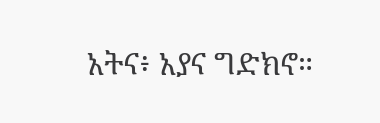አትና፥ አያና ግድክኖ።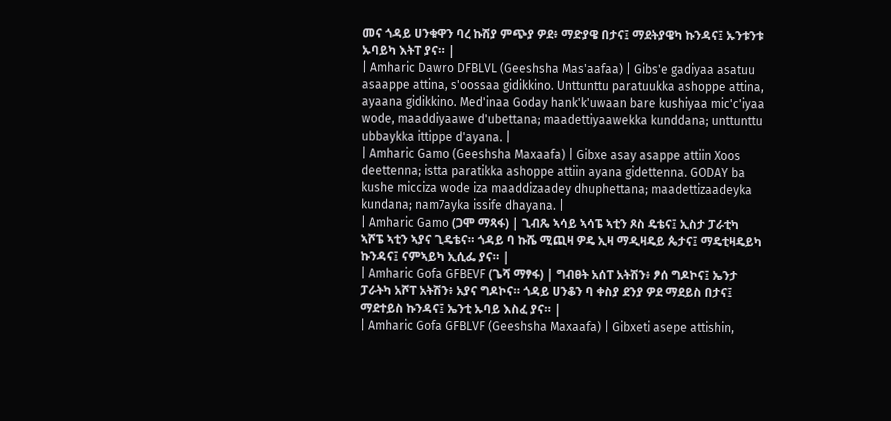መና ጎዳይ ሀንቁዋን ባረ ኩሽያ ምጭያ ዎደ፥ ማድያዌ በታና፤ ማደትያዌካ ኩንዳና፤ ኡንቱንቱ ኡባይካ እትፐ ያና። |
| Amharic Dawro DFBLVL (Geeshsha Mas'aafaa) | Gibs'e gadiyaa asatuu asaappe attina, s'oossaa gidikkino. Unttunttu paratuukka ashoppe attina, ayaana gidikkino. Med'inaa Goday hank'k'uwaan bare kushiyaa mic'c'iyaa wode, maaddiyaawe d'ubettana; maadettiyaawekka kunddana; unttunttu ubbaykka ittippe d'ayana. |
| Amharic Gamo (Geeshsha Maxaafa) | Gibxe asay asappe attiin Xoos deettenna; istta paratikka ashoppe attiin ayana gidettenna. GODAY ba kushe micciza wode iza maaddizaadey dhuphettana; maadettizaadeyka kundana; nam7ayka issife dhayana. |
| Amharic Gamo (ጋሞ ማጻፋ) | ጊብጼ ኣሳይ ኣሳፔ ኣቲን ጾስ ዴቴና፤ ኢስታ ፓራቲካ ኣሾፔ ኣቲን ኣያና ጊዴቴና። ጎዳይ ባ ኩሼ ሚጪዛ ዎዴ ኢዛ ማዲዛዴይ ጴታና፤ ማዴቲዛዴይካ ኩንዳና፤ ናምኣይካ ኢሲፌ ያና። |
| Amharic Gofa GFBEVF (ጌሻ ማፃፋ) | ግብፀት አሰፐ አትሽን፥ ፆሰ ግዶኮና፤ ኤንታ ፓራትካ አሾፐ አትሽን፥ አያና ግዶኮና። ጎዳይ ሀንቆን ባ ቀስያ ደንያ ዎደ ማደይስ በታና፤ ማደተይስ ኩንዳና፤ ኤንቲ ኡባይ እስፈ ያና። |
| Amharic Gofa GFBLVF (Geeshsha Maxaafa) | Gibxeti asepe attishin,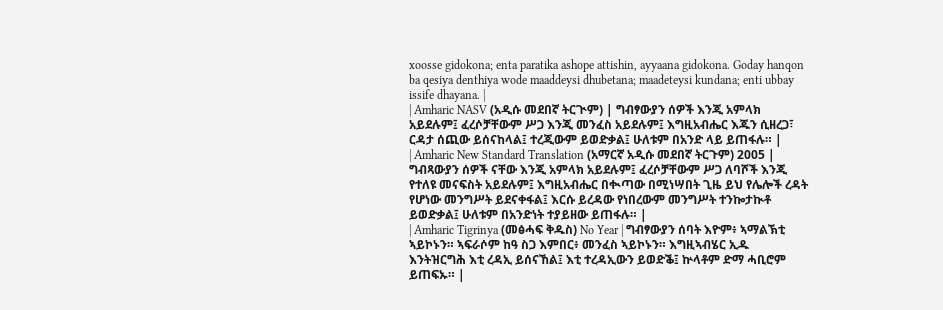xoosse gidokona; enta paratika ashope attishin, ayyaana gidokona. Goday hanqon ba qesiya denthiya wode maaddeysi dhubetana; maadeteysi kundana; enti ubbay issife dhayana. |
| Amharic NASV (አዲሱ መደበኛ ትርጒም) | ግብፃውያን ሰዎች እንጂ አምላክ አይደሉም፤ ፈረሶቻቸውም ሥጋ እንጂ መንፈስ አይደሉም፤ እግዚአብሔር እጁን ሲዘረጋ፣ ርዳታ ሰጪው ይሰናከላል፤ ተረጂውም ይወድቃል፤ ሁለቱም በአንድ ላይ ይጠፋሉ። |
| Amharic New Standard Translation (አማርኛ አዲሱ መደበኛ ትርጉም) 2005 | ግብጻውያን ሰዎች ናቸው እንጂ አምላክ አይደሉም፤ ፈረሶቻቸውም ሥጋ ለባሾች እንጂ የተለዩ መናፍስት አይደሉም፤ እግዚአብሔር በቊጣው በሚነሣበት ጊዜ ይህ የሌሎች ረዳት የሆነው መንግሥት ይደናቀፋል፤ እርሱ ይረዳው የነበረውም መንግሥት ተንኰታኲቶ ይወድቃል፤ ሁለቱም በአንድነት ተያይዘው ይጠፋሉ። |
| Amharic Tigrinya (መፅሓፍ ቅዱስ) No Year | ግብፃውያን ሰባት እዮም፥ ኣማልኽቲ ኣይኮኑን። ኣፍራሶም ከዓ ስጋ እምበር፥ መንፈስ ኣይኮኑን። እግዚኣብሄር ኢዱ እንትዝርግሕ እቲ ረዳኢ ይሰናኸል፤ እቲ ተረዳኢውን ይወድቕ፤ ኵላቶም ድማ ሓቢሮም ይጠፍኡ። |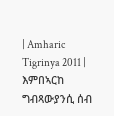| Amharic Tigrinya 2011 | እምበኣርከ ግብጻውያንሲ ሰብ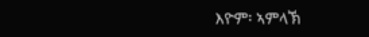እዮም፡ ኣምላኽ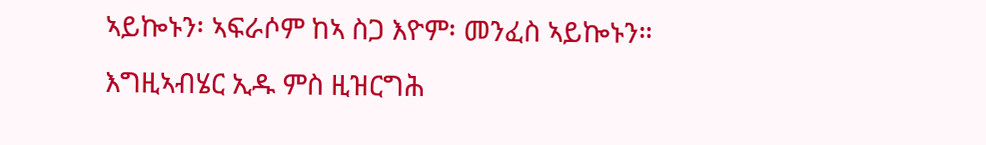ኣይኰኑን፡ ኣፍራሶም ከኣ ስጋ እዮም፡ መንፈስ ኣይኰኑን። እግዚኣብሄር ኢዱ ምስ ዚዝርግሕ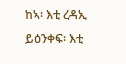ከኣ፡ እቲ ረዳኢ ይዕንቀፍ፡ እቲ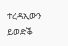ተረዳኢውን ይወድቕ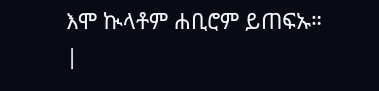እሞ ኲላቶም ሐቢሮም ይጠፍኡ። |